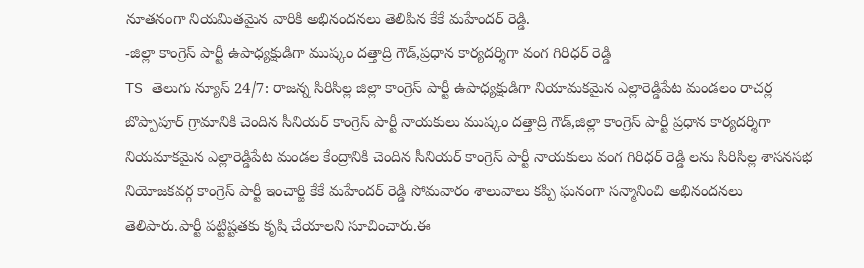నూతనంగా నియమితమైన వారికి అభినందనలు తెలిపిన కేకే మహేందర్ రెడ్డి.
-జిల్లా కాంగ్రెస్ పార్టీ ఉపాధ్యక్షుడిగా ముష్కం దత్తాద్రి గౌడ్,ప్రధాన కార్యదర్శిగా వంగ గిరిధర్ రెడ్డి
TS తెలుగు న్యూస్ 24/7: రాజన్న సిరిసిల్ల జిల్లా కాంగ్రెస్ పార్టీ ఉపాధ్యక్షుడిగా నియామకమైన ఎల్లారెడ్డిపేట మండలం రాచర్ల బొప్పాపూర్ గ్రామానికి చెందిన సీనియర్ కాంగ్రెస్ పార్టీ నాయకులు ముష్కం దత్తాద్రి గౌడ్,జిల్లా కాంగ్రెస్ పార్టీ ప్రధాన కార్యదర్శిగా నియమాకమైన ఎల్లారెడ్డిపేట మండల కేంద్రానికి చెందిన సీనియర్ కాంగ్రెస్ పార్టీ నాయకులు వంగ గిరిధర్ రెడ్డి లను సిరిసిల్ల శాసనసభ నియోజకవర్గ కాంగ్రెస్ పార్టీ ఇంచార్జి కేకే మహేందర్ రెడ్డి సోమవారం శాలువాలు కప్పి ఘనంగా సన్మానించి అభినందనలు తెలిపారు.పార్టీ పట్టిష్టతకు కృషి చేయాలని సూచించారు.ఈ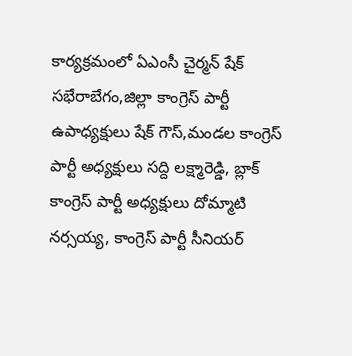కార్యక్రమంలో ఏఎంసీ చైర్మన్ షేక్ సభేరాబేగం,జిల్లా కాంగ్రెస్ పార్టీ ఉపాధ్యక్షులు షేక్ గౌస్,మండల కాంగ్రెస్ పార్టీ అధ్యక్షులు సద్ది లక్ష్మారెడ్డి, బ్లాక్ కాంగ్రెస్ పార్టీ అధ్యక్షులు దోమ్మాటి నర్సయ్య, కాంగ్రెస్ పార్టీ సీనియర్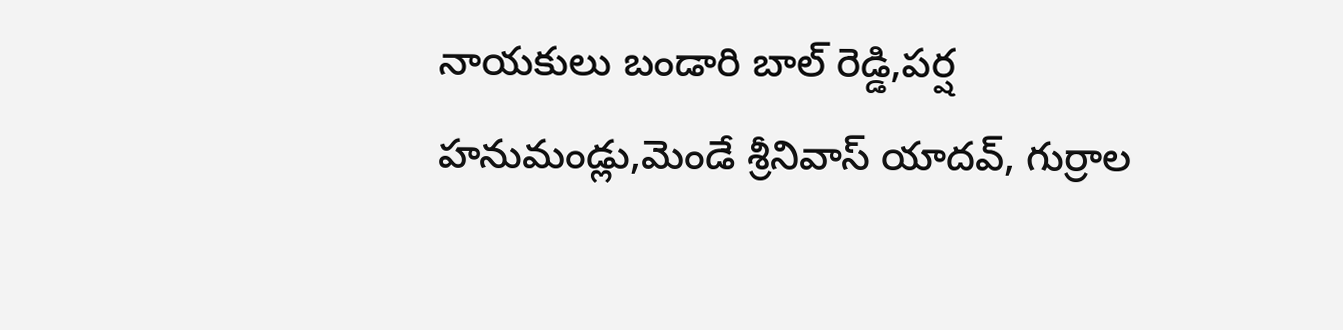నాయకులు బండారి బాల్ రెడ్డి,పర్ష హనుమండ్లు,మెండే శ్రీనివాస్ యాదవ్, గుర్రాల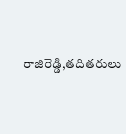రాజిరెడ్డి,తదితరులు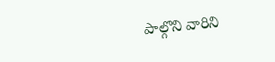పాల్గొని వారిని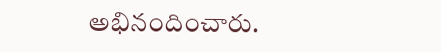అభినందించారు.